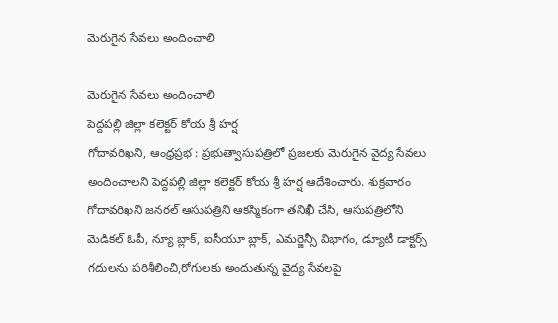మెరుగైన సేవలు అందించాలి

మెరుగైన సేవలు అందించాలి
పెద్దపల్లి జిల్లా కలెక్టర్ కోయ శ్రీ హర్ష
గోదావరిఖని, ఆంధ్రప్రభ : ప్రభుత్వాసుపత్రిలో ప్రజలకు మెరుగైన వైద్య సేవలు అందించాలని పెద్దపల్లి జిల్లా కలెక్టర్ కోయ శ్రీ హర్ష ఆదేశించారు. శుక్రవారం గోదావరిఖని జనరల్ ఆసుపత్రిని ఆకస్మికంగా తనిఖీ చేసి, ఆసుపత్రిలోని మెడికల్ ఓపీ, న్యూ బ్లాక్, ఐసీయూ బ్లాక్, ఎమర్జెన్సీ విభాగం, డ్యూటీ డాక్టర్స్ గదులను పరిశీలించి,రోగులకు అందుతున్న వైద్య సేవలపై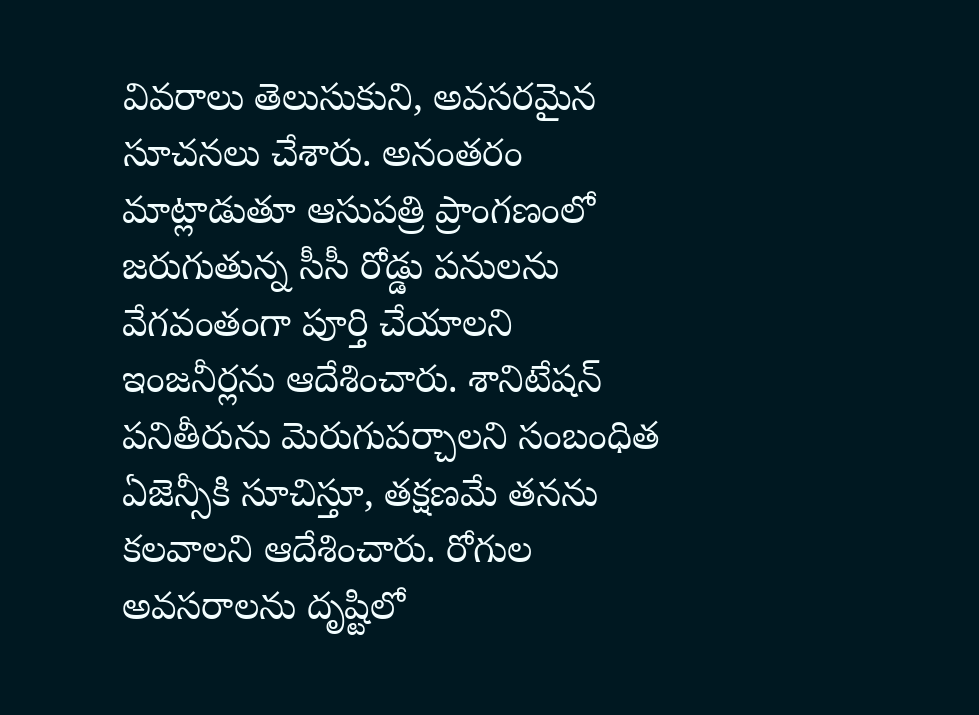వివరాలు తెలుసుకుని, అవసరమైన సూచనలు చేశారు. అనంతరం మాట్లాడుతూ ఆసుపత్రి ప్రాంగణంలో జరుగుతున్న సీసీ రోడ్డు పనులను వేగవంతంగా పూర్తి చేయాలని ఇంజనీర్లను ఆదేశించారు. శానిటేషన్ పనితీరును మెరుగుపర్చాలని సంబంధిత ఏజెన్సీకి సూచిస్తూ, తక్షణమే తనను కలవాలని ఆదేశించారు. రోగుల అవసరాలను దృష్టిలో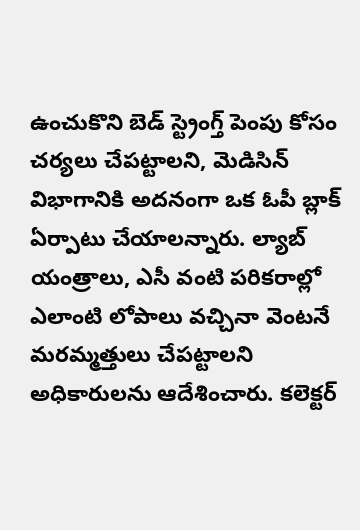ఉంచుకొని బెడ్ స్ట్రెంగ్త్ పెంపు కోసం చర్యలు చేపట్టాలని, మెడిసిన్ విభాగానికి అదనంగా ఒక ఓపీ బ్లాక్ ఏర్పాటు చేయాలన్నారు. ల్యాబ్ యంత్రాలు, ఎసీ వంటి పరికరాల్లో ఎలాంటి లోపాలు వచ్చినా వెంటనే మరమ్మత్తులు చేపట్టాలని అధికారులను ఆదేశించారు. కలెక్టర్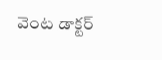వెంట డాక్టర్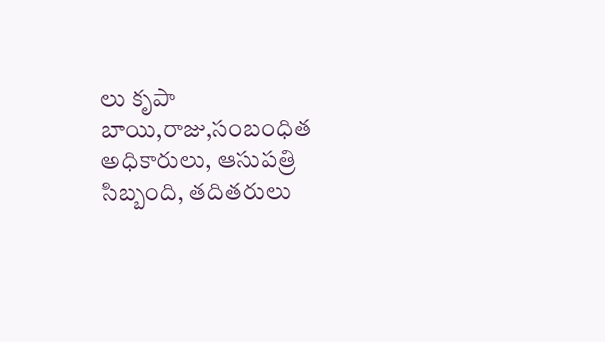లు కృపా బాయి,రాజు,సంబంధిత అధికారులు, ఆసుపత్రి సిబ్బంది, తదితరులు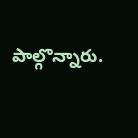పాల్గొన్నారు.